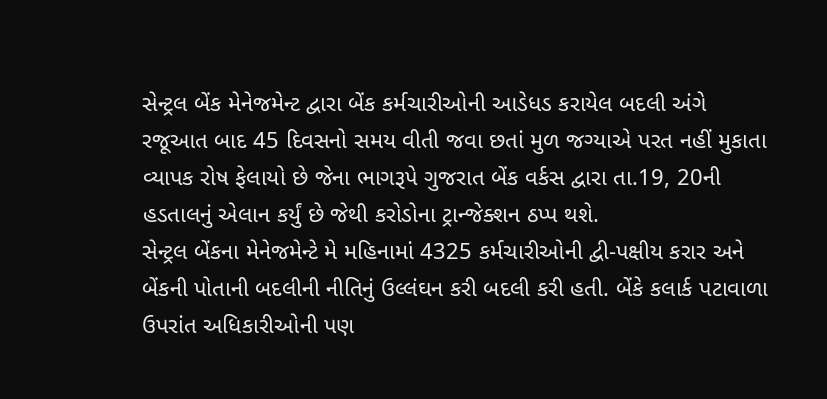સેન્ટ્રલ બેંક મેનેજમેન્ટ દ્વારા બેંક કર્મચારીઓની આડેધડ કરાયેલ બદલી અંગે રજૂઆત બાદ 45 દિવસનો સમય વીતી જવા છતાં મુળ જગ્યાએ પરત નહીં મુકાતા વ્યાપક રોષ ફેલાયો છે જેના ભાગરૂપે ગુજરાત બેંક વર્કસ દ્વારા તા.19, 20ની હડતાલનું એલાન કર્યું છે જેથી કરોડોના ટ્રાન્જેક્શન ઠપ્પ થશે.
સેન્ટ્રલ બેંકના મેનેજમેન્ટે મે મહિનામાં 4325 કર્મચારીઓની દ્વી-પક્ષીય કરાર અને બેંકની પોતાની બદલીની નીતિનું ઉલ્લંઘન કરી બદલી કરી હતી. બેંકે કલાર્ક પટાવાળા ઉપરાંત અધિકારીઓની પણ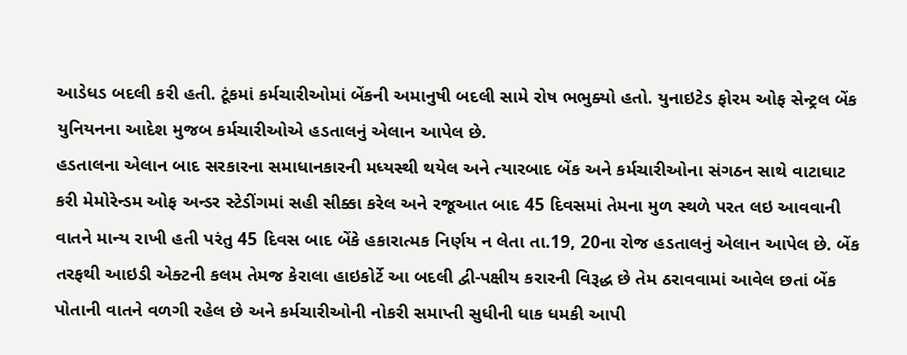આડેધડ બદલી કરી હતી. ટૂંકમાં કર્મચારીઓમાં બેંકની અમાનુષી બદલી સામે રોષ ભભુક્યો હતો. યુનાઇટેડ ફોરમ ઓફ સેન્ટ્રલ બેંક યુનિયનના આદેશ મુજબ કર્મચારીઓએ હડતાલનું એલાન આપેલ છે.
હડતાલના એલાન બાદ સરકારના સમાધાનકારની મધ્યસ્થી થયેલ અને ત્યારબાદ બેંક અને કર્મચારીઓના સંગઠન સાથે વાટાઘાટ કરી મેમોરેન્ડમ ઓફ અન્ડર સ્ટેડીંગમાં સહી સીક્કા કરેલ અને રજૂઆત બાદ 45 દિવસમાં તેમના મુળ સ્થળે પરત લઇ આવવાની વાતને માન્ય રાખી હતી પરંતુ 45 દિવસ બાદ બેંકે હકારાત્મક નિર્ણય ન લેતા તા.19, 20ના રોજ હડતાલનું એલાન આપેલ છે. બેંક તરફથી આઇડી એક્ટની કલમ તેમજ કેરાલા હાઇકોર્ટે આ બદલી દ્વી-પક્ષીય કરારની વિરૂદ્ધ છે તેમ ઠરાવવામાં આવેલ છતાં બેંક પોતાની વાતને વળગી રહેલ છે અને કર્મચારીઓની નોકરી સમાપ્તી સુધીની ધાક ધમકી આપી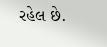રહેલ છે.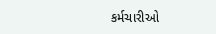કર્મચારીઓ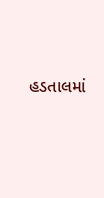હડતાલમાં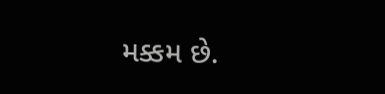મક્કમ છે.